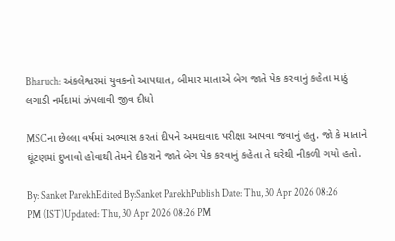Bharuch: અંકલેશ્વરમાં યુવકનો આપઘાત, બીમાર માતાએ બેગ જાતે પેક કરવાનું કહેતા માઠું લગાડી નર્મદામાં ઝંપલાવી જીવ દીધો

MSCના છેલ્લા વર્ષમાં અભ્યાસ કરતાં દીપને અમદાવાદ પરીક્ષા આપવા જવાનું હતુ. જો કે માતાને ઘૂંટણમાં દુખાવો હોવાથી તેમને દીકરાને જાતે બેગ પેક કરવાનું કહેતા તે ઘરેથી નીકળી ગયો હતો.

By: Sanket ParekhEdited By:Sanket ParekhPublish Date: Thu, 30 Apr 2026 08:26 PM (IST)Updated: Thu, 30 Apr 2026 08:26 PM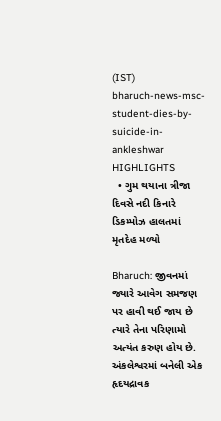(IST)
bharuch-news-msc-student-dies-by-suicide-in-ankleshwar
HIGHLIGHTS
  • ગુમ થયાના ત્રીજા દિવસે નદી કિનારે ડિકમ્પોઝ હાલતમાં મૃતદેહ મળ્યો

Bharuch: જીવનમાં જ્યારે આવેગ સમજણ પર હાવી થઈ જાય છે ત્યારે તેના પરિણામો અત્યંત કરુણ હોય છે. અંકલેશ્વરમાં બનેલી એક હૃદયદ્રાવક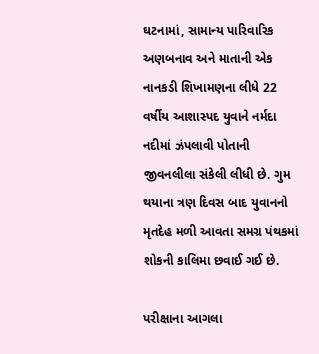ઘટનામાં, સામાન્ય પારિવારિક અણબનાવ અને માતાની એક નાનકડી શિખામણના લીધે 22 વર્ષીય આશાસ્પદ યુવાને નર્મદા નદીમાં ઝંપલાવી પોતાની જીવનલીલા સંકેલી લીધી છે. ગુમ થયાના ત્રણ દિવસ બાદ યુવાનનો મૃતદેહ મળી આવતા સમગ્ર પંથકમાં શોકની કાલિમા છવાઈ ગઈ છે.

પરીક્ષાના આગલા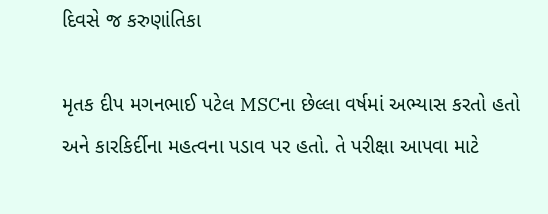દિવસે જ કરુણાંતિકા

મૃતક દીપ મગનભાઈ પટેલ MSCના છેલ્લા વર્ષમાં અભ્યાસ કરતો હતો અને કારકિર્દીના મહત્વના પડાવ પર હતો. તે પરીક્ષા આપવા માટે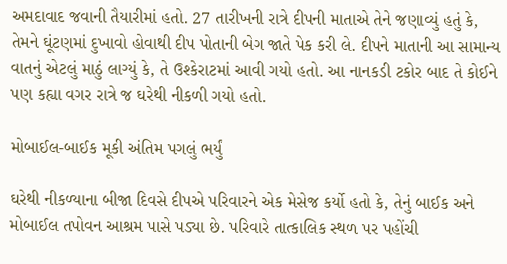અમદાવાદ જવાની તૈયારીમાં હતો. 27 તારીખની રાત્રે દીપની માતાએ તેને જણાવ્યું હતું કે, તેમને ઘૂંટણમાં દુખાવો હોવાથી દીપ પોતાની બેગ જાતે પેક કરી લે. દીપને માતાની આ સામાન્ય વાતનું એટલું માઠું લાગ્યું કે, તે ઉશ્કેરાટમાં આવી ગયો હતો. આ નાનકડી ટકોર બાદ તે કોઈને પણ કહ્યા વગર રાત્રે જ ઘરેથી નીકળી ગયો હતો.

મોબાઈલ-બાઈક મૂકી અંતિમ પગલું ભર્યું

ઘરેથી નીકળ્યાના બીજા દિવસે દીપએ પરિવારને એક મેસેજ કર્યો હતો કે, તેનું બાઈક અને મોબાઈલ તપોવન આશ્રમ પાસે પડ્યા છે. પરિવારે તાત્કાલિક સ્થળ પર પહોંચી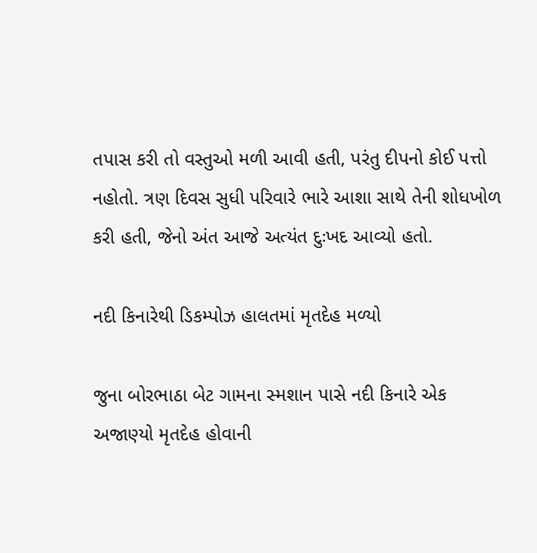તપાસ કરી તો વસ્તુઓ મળી આવી હતી, પરંતુ દીપનો કોઈ પત્તો નહોતો. ત્રણ દિવસ સુધી પરિવારે ભારે આશા સાથે તેની શોધખોળ કરી હતી, જેનો અંત આજે અત્યંત દુઃખદ આવ્યો હતો.

નદી કિનારેથી ડિકમ્પોઝ હાલતમાં મૃતદેહ મળ્યો

જુના બોરભાઠા બેટ ગામના સ્મશાન પાસે નદી કિનારે એક અજાણ્યો મૃતદેહ હોવાની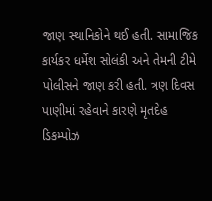જાણ સ્થાનિકોને થઈ હતી. સામાજિક કાર્યકર ધર્મેશ સોલંકી અને તેમની ટીમે પોલીસને જાણ કરી હતી. ત્રણ દિવસ પાણીમાં રહેવાને કારણે મૃતદેહ ડિકમ્પોઝ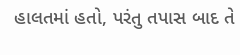હાલતમાં હતો, પરંતુ તપાસ બાદ તે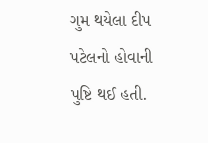ગુમ થયેલા દીપ પટેલનો હોવાની પુષ્ટિ થઈ હતી.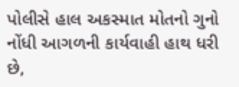પોલીસે હાલ અકસ્માત મોતનો ગુનો નોંધી આગળની કાર્યવાહી હાથ ધરી છે,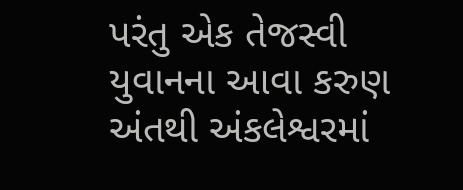પરંતુ એક તેજસ્વી યુવાનના આવા કરુણ અંતથી અંકલેશ્વરમાં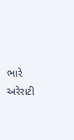ભારે અરેરાટી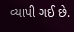વ્યાપી ગઈ છે.